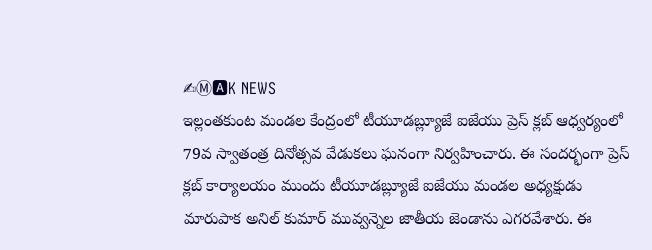✍Ⓜ🅰K NEWS
ఇల్లంతకుంట మండల కేంద్రంలో టీయూడబ్ల్యూజే ఐజేయు ప్రెస్ క్లబ్ ఆధ్వర్యంలో 79వ స్వాతంత్ర దినోత్సవ వేడుకలు ఘనంగా నిర్వహించారు. ఈ సందర్భంగా ప్రెస్ క్లబ్ కార్యాలయం ముందు టీయూడబ్ల్యూజే ఐజేయు మండల అధ్యక్షుడు మారుపాక అనిల్ కుమార్ మువ్వన్నెల జాతీయ జెండాను ఎగరవేశారు. ఈ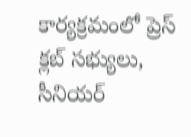కార్యక్రమంలో ప్రెస్ క్లబ్ సభ్యులు, సీనియర్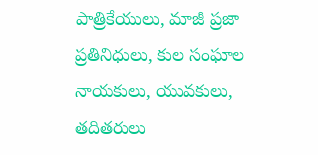పాత్రికేయులు, మాజీ ప్రజా ప్రతినిధులు, కుల సంఘాల నాయకులు, యువకులు, తదితరులు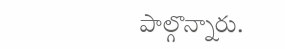పాల్గొన్నారు.